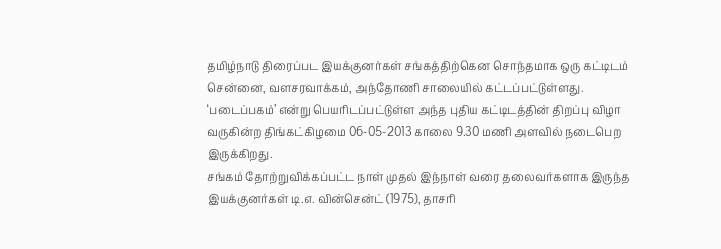தமிழ்நாடு திரைப்பட இயக்குனர்கள் சங்கத்திற்கென சொந்தமாக ஒரு கட்டிடம் சென்னை, வளசரவாக்கம், அந்தோணி சாலையில் கட்டப்பட்டுள்ளது.
‘படைப்பகம்’ என்று பெயரிடப்பட்டுள்ள அந்த புதிய கட்டிடத்தின் திறப்பு விழா வருகின்ற திங்கட்கிழமை 06-05-2013 காலை 9.30 மணி அளவில் நடைபெற இருக்கிறது.
சங்கம் தோற்றுவிக்கப்பட்ட நாள் முதல் இந்நாள் வரை தலைவர்களாக இருந்த இயக்குனர்கள் டி.எ. வின்சென்ட் (1975), தாசரி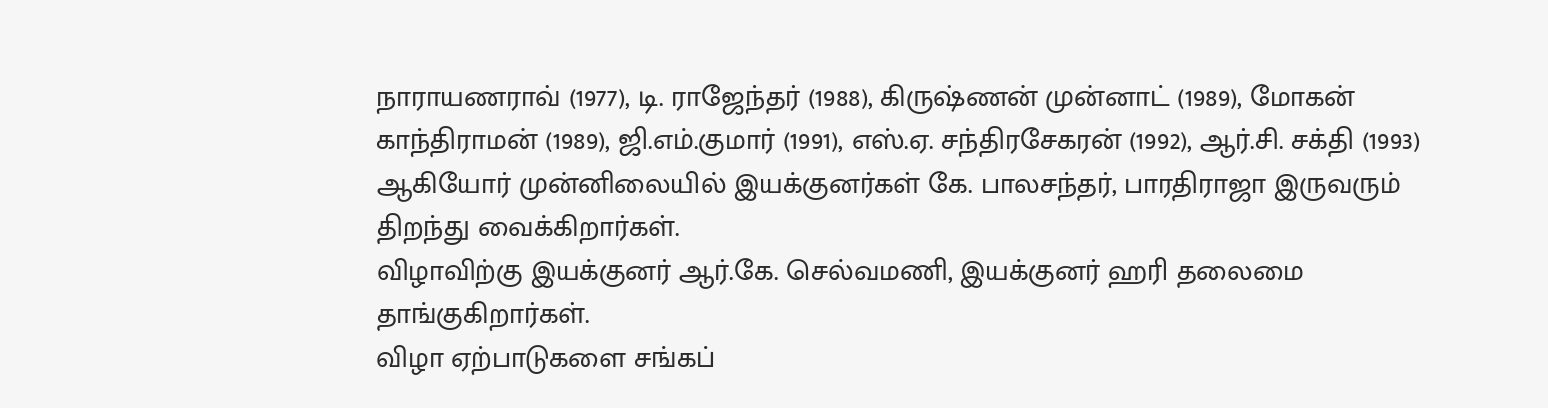நாராயணராவ் (1977), டி. ராஜேந்தர் (1988), கிருஷ்ணன் முன்னாட் (1989), மோகன் காந்திராமன் (1989), ஜி.எம்.குமார் (1991), எஸ்.ஏ. சந்திரசேகரன் (1992), ஆர்.சி. சக்தி (1993) ஆகியோர் முன்னிலையில் இயக்குனர்கள் கே. பாலசந்தர், பாரதிராஜா இருவரும் திறந்து வைக்கிறார்கள்.
விழாவிற்கு இயக்குனர் ஆர்.கே. செல்வமணி, இயக்குனர் ஹரி தலைமை தாங்குகிறார்கள்.
விழா ஏற்பாடுகளை சங்கப்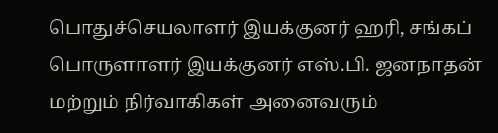பொதுச்செயலாளர் இயக்குனர் ஹரி, சங்கப் பொருளாளர் இயக்குனர் எஸ்.பி. ஜனநாதன் மற்றும் நிர்வாகிகள் அனைவரும்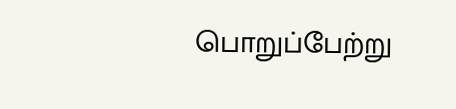பொறுப்பேற்று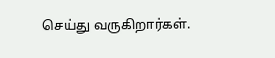செய்து வருகிறார்கள்.